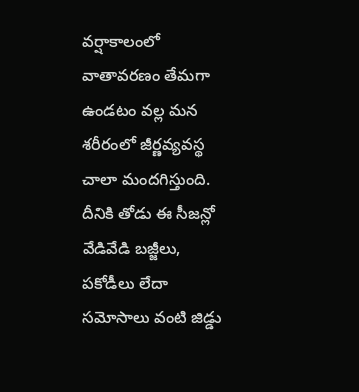వర్షాకాలంలో వాతావరణం తేమగా ఉండటం వల్ల మన శరీరంలో జీర్ణవ్యవస్థ చాలా మందగిస్తుంది. దీనికి తోడు ఈ సీజన్లో వేడివేడి బజ్జీలు, పకోడీలు లేదా సమోసాలు వంటి జిడ్డు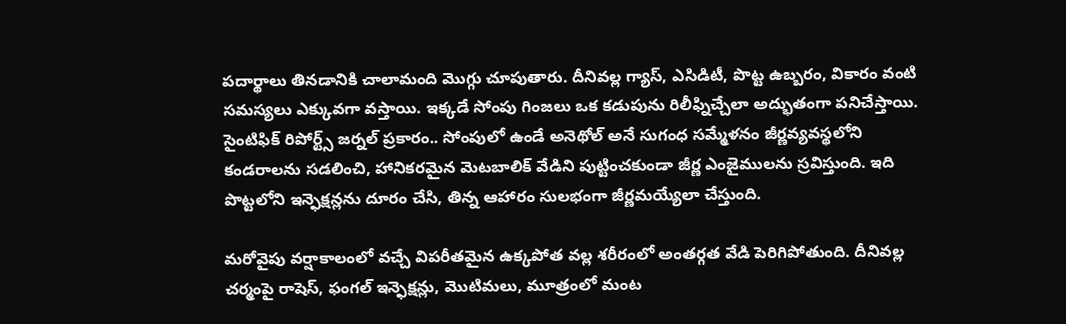పదార్థాలు తినడానికి చాలామంది మొగ్గు చూపుతారు. దీనివల్ల గ్యాస్, ఎసిడిటీ, పొట్ట ఉబ్బరం, వికారం వంటి సమస్యలు ఎక్కువగా వస్తాయి. ఇక్కడే సోంపు గింజలు ఒక కడుపును రిలీఫ్నిచ్చేలా అద్భుతంగా పనిచేస్తాయి. సైంటిఫిక్ రిపోర్ట్స్ జర్నల్ ప్రకారం.. సోంపులో ఉండే అనెథోల్ అనే సుగంధ సమ్మేళనం జీర్ణవ్యవస్థలోని కండరాలను సడలించి, హానికరమైన మెటబాలిక్ వేడిని పుట్టించకుండా జీర్ణ ఎంజైములను స్రవిస్తుంది. ఇది పొట్టలోని ఇన్ఫెక్షన్లను దూరం చేసి, తిన్న ఆహారం సులభంగా జీర్ణమయ్యేలా చేస్తుంది.

మరోవైపు వర్షాకాలంలో వచ్చే విపరీతమైన ఉక్కపోత వల్ల శరీరంలో అంతర్గత వేడి పెరిగిపోతుంది. దీనివల్ల చర్మంపై రాషెస్, ఫంగల్ ఇన్ఫెక్షన్లు, మొటిమలు, మూత్రంలో మంట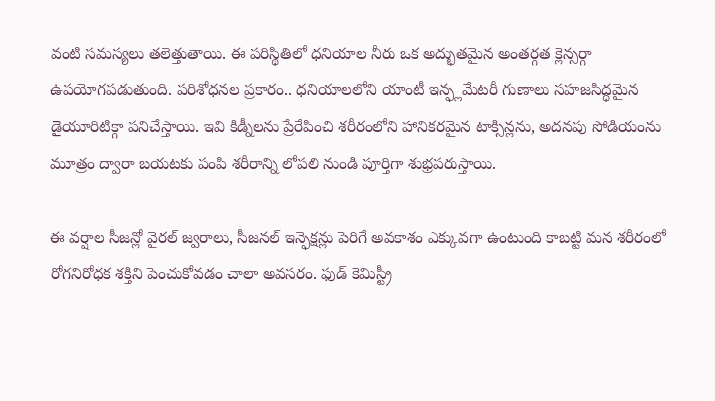వంటి సమస్యలు తలెత్తుతాయి. ఈ పరిస్థితిలో ధనియాల నీరు ఒక అద్భుతమైన అంతర్గత క్లెన్సర్గా ఉపయోగపడుతుంది. పరిశోధనల ప్రకారం.. ధనియాలలోని యాంటీ ఇన్ఫ్లమేటరీ గుణాలు సహజసిద్ధమైన డైయూరిటిక్గా పనిచేస్తాయి. ఇవి కిడ్నీలను ప్రేరేపించి శరీరంలోని హానికరమైన టాక్సిన్లను, అదనపు సోడియంను మూత్రం ద్వారా బయటకు పంపి శరీరాన్ని లోపలి నుండి పూర్తిగా శుభ్రపరుస్తాయి.

ఈ వర్షాల సీజన్లో వైరల్ జ్వరాలు, సీజనల్ ఇన్ఫెక్షన్లు పెరిగే అవకాశం ఎక్కువగా ఉంటుంది కాబట్టి మన శరీరంలో రోగనిరోధక శక్తిని పెంచుకోవడం చాలా అవసరం. ఫుడ్ కెమిస్ట్రీ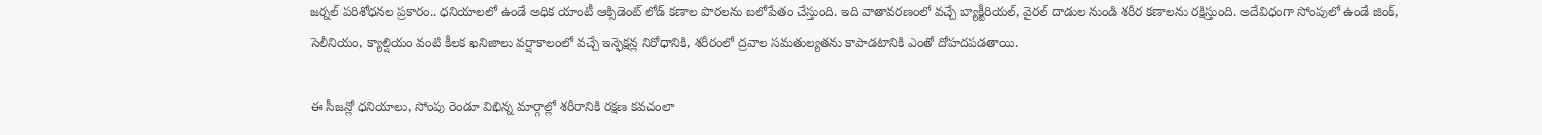జర్నల్ పరిశోధనల ప్రకారం.. ధనియాలలో ఉండే అధిక యాంటీ ఆక్సిడెంట్ లోడ్ కణాల పొరలను బలోపేతం చేస్తుంది. ఇది వాతావరణంలో వచ్చే బ్యాక్టీరియల్, వైరల్ దాడుల నుండి శరీర కణాలను రక్షిస్తుంది. అదేవిధంగా సోంపులో ఉండే జింక్, సెలీనియం, క్యాల్షియం వంటి కీలక ఖనిజాలు వర్షాకాలంలో వచ్చే ఇన్ఫెక్షన్ల నిరోధానికి, శరీరంలో ద్రవాల సమతుల్యతను కాపాడటానికి ఎంతో దోహదపడతాయి.

ఈ సీజన్లో ధనియాలు, సోంపు రెండూ విభిన్న మార్గాల్లో శరీరానికి రక్షణ కవచంలా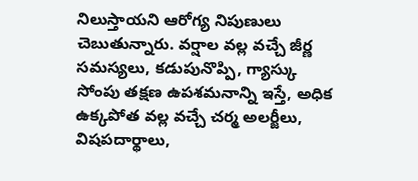నిలుస్తాయని ఆరోగ్య నిపుణులు చెబుతున్నారు. వర్షాల వల్ల వచ్చే జీర్ణ సమస్యలు, కడుపునొప్పి, గ్యాస్కు సోంపు తక్షణ ఉపశమనాన్ని ఇస్తే, అధిక ఉక్కపోత వల్ల వచ్చే చర్మ అలర్జీలు, విషపదార్థాలు,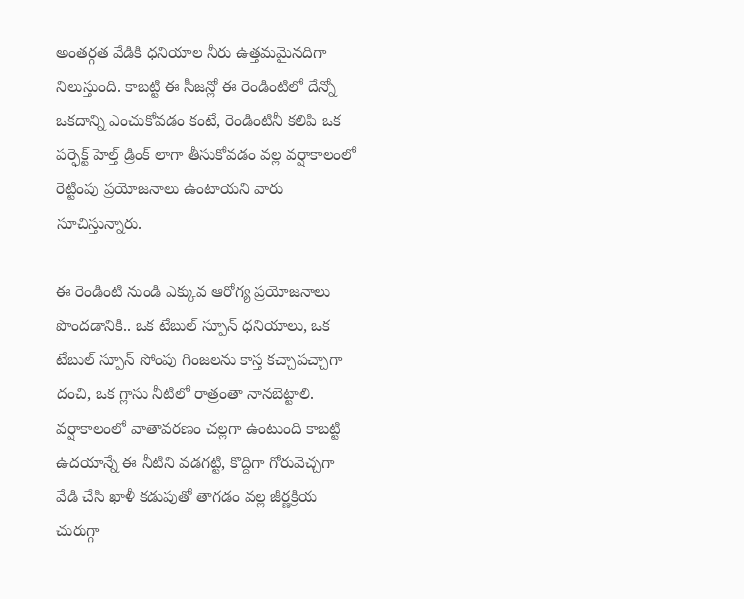అంతర్గత వేడికి ధనియాల నీరు ఉత్తమమైనదిగా నిలుస్తుంది. కాబట్టి ఈ సీజన్లో ఈ రెండింటిలో దేన్నో ఒకదాన్ని ఎంచుకోవడం కంటే, రెండింటినీ కలిపి ఒక పర్ఫెక్ట్ హెల్త్ డ్రింక్ లాగా తీసుకోవడం వల్ల వర్షాకాలంలో రెట్టింపు ప్రయోజనాలు ఉంటాయని వారు సూచిస్తున్నారు.

ఈ రెండింటి నుండి ఎక్కువ ఆరోగ్య ప్రయోజనాలు పొందడానికి.. ఒక టేబుల్ స్పూన్ ధనియాలు, ఒక టేబుల్ స్పూన్ సోంపు గింజలను కాస్త కచ్చాపచ్చాగా దంచి, ఒక గ్లాసు నీటిలో రాత్రంతా నానబెట్టాలి. వర్షాకాలంలో వాతావరణం చల్లగా ఉంటుంది కాబట్టి ఉదయాన్నే ఈ నీటిని వడగట్టి, కొద్దిగా గోరువెచ్చగా వేడి చేసి ఖాళీ కడుపుతో తాగడం వల్ల జీర్ణక్రియ చురుగ్గా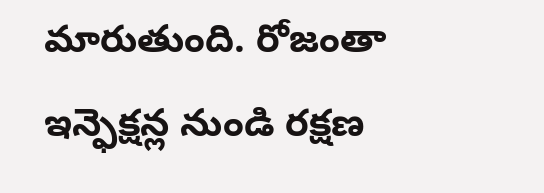మారుతుంది. రోజంతా ఇన్ఫెక్షన్ల నుండి రక్షణ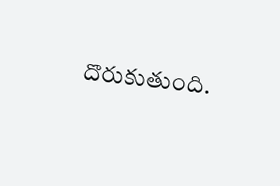దొరుకుతుంది.